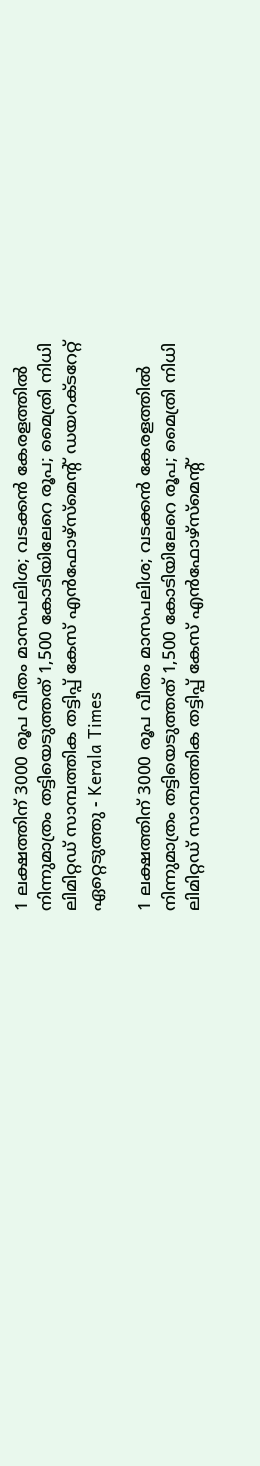1 ലക്ഷത്തിന് 3000 രൂപ വീതം മാസപലിശ; വടക്കന്‍ കേരളത്തില്‍ നിന്നുമാത്രം തട്ടിയെടുത്തത് 1,500 കോടിയിലേറെ രൂപ; മൈത്രി നിധി ലിമിറ്റഡ് സാമ്പത്തിക തട്ടിപ്പ് കേസ് എന്‍ഫോഴ്‌സ്‌മെന്റ് ഡയറക്ടറേറ്റ് ഏറ്റെടുത്തു - Kerala Times

1 ലക്ഷത്തിന് 3000 രൂപ വീതം മാസപലിശ; വടക്കന്‍ കേരളത്തില്‍ നിന്നുമാത്രം തട്ടിയെടുത്തത് 1,500 കോടിയിലേറെ രൂപ; മൈത്രി നിധി ലിമിറ്റഡ് സാമ്പത്തിക തട്ടിപ്പ് കേസ് എന്‍ഫോഴ്‌സ്‌മെന്റ്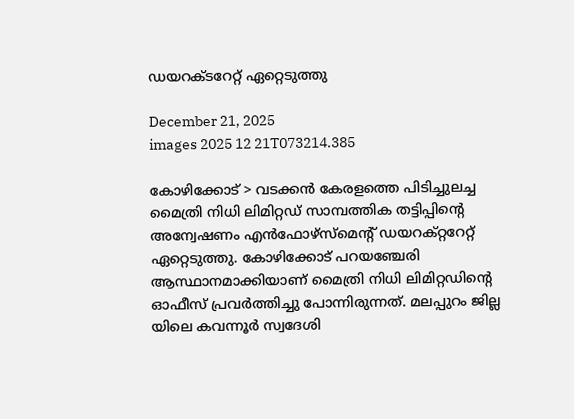ഡയറക്ടറേറ്റ് ഏറ്റെടുത്തു

December 21, 2025
images 2025 12 21T073214.385

കോഴിക്കോട് > വടക്കന്‍ കേരളത്തെ പിടിച്ചുലച്ച മൈത്രി നിധി ലിമിറ്റഡ് സാമ്പത്തിക തട്ടിപ്പിന്റെ അന്വേഷണം എന്‍ഫോഴ്സ്‌മെന്റ് ഡയറക്റ്ററേറ്റ് ഏറ്റെടുത്തു. കോഴിക്കോട് പറയഞ്ചേരി ആസ്ഥാനമാക്കിയാണ് മൈത്രി നിധി ലിമിറ്റഡിന്റെ ഓഫീസ് പ്രവര്‍ത്തിച്ചു പോന്നിരുന്നത്. മലപ്പുറം ജില്ല യിലെ കവന്നൂര്‍ സ്വദേശി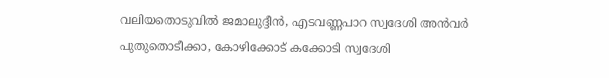വലിയതൊടുവില്‍ ജമാലുദ്ദീന്‍, എടവണ്ണപാറ സ്വദേശി അന്‍വര്‍ പുതുതൊടീക്കാ, കോഴിക്കോട് കക്കോടി സ്വദേശി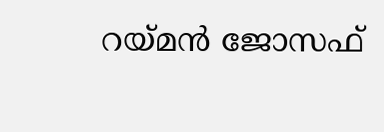റയ്മന്‍ ജോസഫ്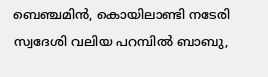ബെഞ്ചമിന്‍, കൊയിലാണ്ടി നടേരി സ്വദേശി വലിയ പറമ്പില്‍ ബാബു,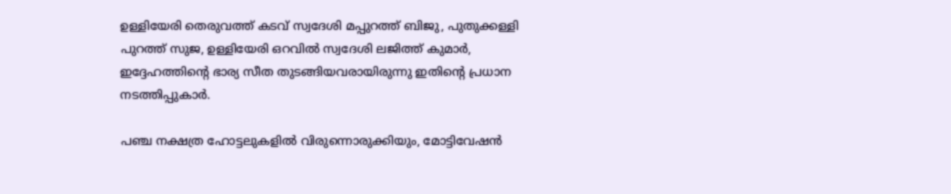ഉള്ളിയേരി തെരുവത്ത് കടവ് സ്വദേശി മപ്പുറത്ത് ബിജു, പുതുക്കള്ളി പുറത്ത് സുജ, ഉള്ളിയേരി ഒറവില്‍ സ്വദേശി ലജിത്ത് കുമാര്‍, ഇദ്ദേഹത്തിന്റെ ഭാര്യ സീത തുടങ്ങിയവരായിരുന്നു ഇതിന്റെ പ്രധാന നടത്തിപ്പുകാര്‍.

പഞ്ച നക്ഷത്ര ഹോട്ടലുകളില്‍ വിരുന്നൊരുക്കിയും, മോട്ടിവേഷന്‍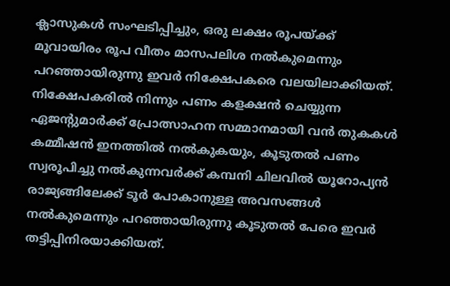ക്ലാസുകള്‍ സംഘടിപ്പിച്ചും, ഒരു ലക്ഷം രൂപയ്ക്ക് മൂവായിരം രൂപ വീതം മാസപലിശ നല്‍കുമെന്നും പറഞ്ഞായിരുന്നു ഇവര്‍ നിക്ഷേപകരെ വലയിലാക്കിയത്. നിക്ഷേപകരില്‍ നിന്നും പണം കളക്ഷന്‍ ചെയ്യുന്ന ഏജന്റുമാര്‍ക്ക് പ്രോത്സാഹന സമ്മാനമായി വന്‍ തുകകള്‍ കമ്മീഷന്‍ ഇനത്തില്‍ നല്‍കുകയും, കൂടുതല്‍ പണം സ്വരൂപിച്ചു നല്‍കുന്നവര്‍ക്ക് കമ്പനി ചിലവില്‍ യൂറോപ്യന്‍ രാജ്യങ്ങിലേക്ക് ടൂര്‍ പോകാനുള്ള അവസങ്ങള്‍ നല്‍കുമെന്നും പറഞ്ഞായിരുന്നു കൂടുതല്‍ പേരെ ഇവര്‍ തട്ടിപ്പിനിരയാക്കിയത്.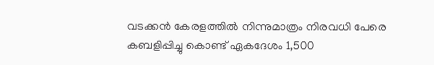വടക്കന്‍ കേരളത്തില്‍ നിന്നുമാത്രം നിരവധി പേരെ കബളിപ്പിച്ചു കൊണ്ട് ഏകദേശം 1,500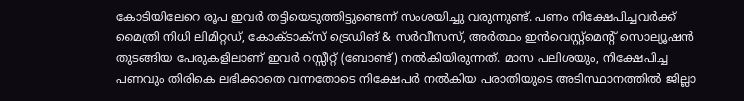കോടിയിലേറെ രൂപ ഇവര്‍ തട്ടിയെടുത്തിട്ടുണ്ടെന്ന് സംശയിച്ചു വരുന്നുണ്ട്. പണം നിക്ഷേപിച്ചവര്‍ക്ക് മൈത്രി നിധി ലിമിറ്റഡ്, കോക്ടാക്‌സ് ട്രെഡിങ് & സര്‍വീസസ്, അര്‍ത്ഥം ഇന്‍വെസ്റ്റ്മെന്റ് സൊല്യൂഷന്‍ തുടങ്ങിയ പേരുകളിലാണ് ഇവര്‍ റസ്സീറ്റ് (ബോണ്ട്) നല്‍കിയിരുന്നത്. മാസ പലിശയും, നിക്ഷേപിച്ച പണവും തിരികെ ലഭിക്കാതെ വന്നതോടെ നിക്ഷേപര്‍ നല്‍കിയ പരാതിയുടെ അടിസ്ഥാനത്തില്‍ ജില്ലാ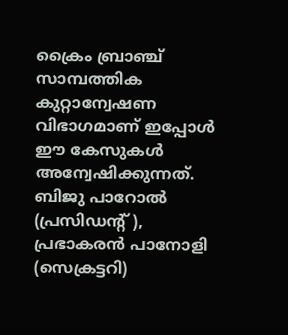ക്രൈം ബ്രാഞ്ച് സാമ്പത്തിക കുറ്റാന്വേഷണ വിഭാഗമാണ് ഇപ്പോള്‍ ഈ കേസുകള്‍ അന്വേഷിക്കുന്നത്. ബിജു പാറോല്‍ (പ്രസിഡന്റ് ), പ്രഭാകരന്‍ പാനോളി (സെക്രട്ടറി)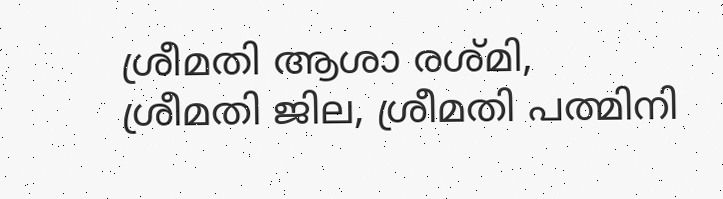ശ്രീമതി ആശാ രശ്മി, ശ്രീമതി ജില, ശ്രീമതി പത്മിനി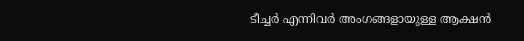ടീച്ചര്‍ എന്നിവര്‍ അംഗങ്ങളായുള്ള ആക്ഷന്‍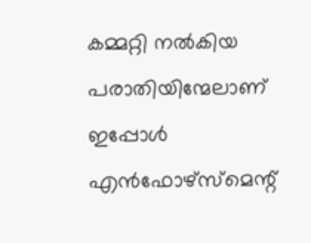കമ്മറ്റി നല്‍കിയ പരാതിയിന്മേലാണ് ഇപ്പോള്‍ എന്‍ഫോഴ്‌സ്‌മെന്റ്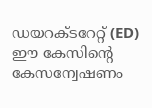ഡയറക്ടറേറ്റ് (ED) ഈ കേസിന്റെ കേസന്വേഷണം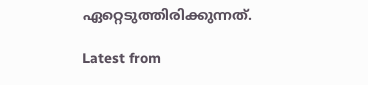ഏറ്റെടുത്തിരിക്കുന്നത്.

Latest from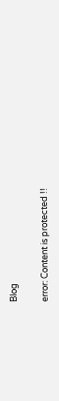Blog

error: Content is protected !!